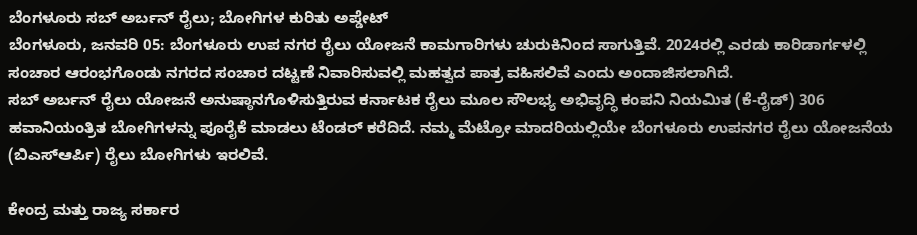ಬೆಂಗಳೂರು ಸಬ್ ಅರ್ಬನ್ ರೈಲು; ಬೋಗಿಗಳ ಕುರಿತು ಅಪ್ಡೇಟ್
ಬೆಂಗಳೂರು, ಜನವರಿ 05: ಬೆಂಗಳೂರು ಉಪ ನಗರ ರೈಲು ಯೋಜನೆ ಕಾಮಗಾರಿಗಳು ಚುರುಕಿನಿಂದ ಸಾಗುತ್ತಿವೆ. 2024ರಲ್ಲಿ ಎರಡು ಕಾರಿಡಾರ್ಗಳಲ್ಲಿ ಸಂಚಾರ ಆರಂಭಗೊಂಡು ನಗರದ ಸಂಚಾರ ದಟ್ಟಣೆ ನಿವಾರಿಸುವಲ್ಲಿ ಮಹತ್ವದ ಪಾತ್ರ ವಹಿಸಲಿವೆ ಎಂದು ಅಂದಾಜಿಸಲಾಗಿದೆ.
ಸಬ್ ಅರ್ಬನ್ ರೈಲು ಯೋಜನೆ ಅನುಷ್ಠಾನಗೊಳಿಸುತ್ತಿರುವ ಕರ್ನಾಟಕ ರೈಲು ಮೂಲ ಸೌಲಭ್ಯ ಅಭಿವೃದ್ಧಿ ಕಂಪನಿ ನಿಯಮಿತ (ಕೆ-ರೈಡ್) 306 ಹವಾನಿಯಂತ್ರಿತ ಬೋಗಿಗಳನ್ನು ಪೂರೈಕೆ ಮಾಡಲು ಟೆಂಡರ್ ಕರೆದಿದೆ. ನಮ್ಮ ಮೆಟ್ರೋ ಮಾದರಿಯಲ್ಲಿಯೇ ಬೆಂಗಳೂರು ಉಪನಗರ ರೈಲು ಯೋಜನೆಯ (ಬಿಎಸ್ಆರ್ಪಿ) ರೈಲು ಬೋಗಿಗಳು ಇರಲಿವೆ.

ಕೇಂದ್ರ ಮತ್ತು ರಾಜ್ಯ ಸರ್ಕಾರ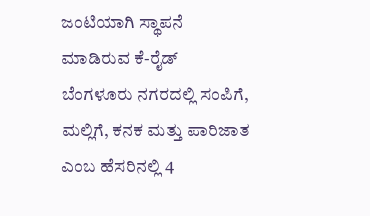ಜಂಟಿಯಾಗಿ ಸ್ಥಾಪನೆ ಮಾಡಿರುವ ಕೆ-ರೈಡ್ ಬೆಂಗಳೂರು ನಗರದಲ್ಲಿ ಸಂಪಿಗೆ, ಮಲ್ಲಿಗೆ, ಕನಕ ಮತ್ತು ಪಾರಿಜಾತ ಎಂಬ ಹೆಸರಿನಲ್ಲಿ 4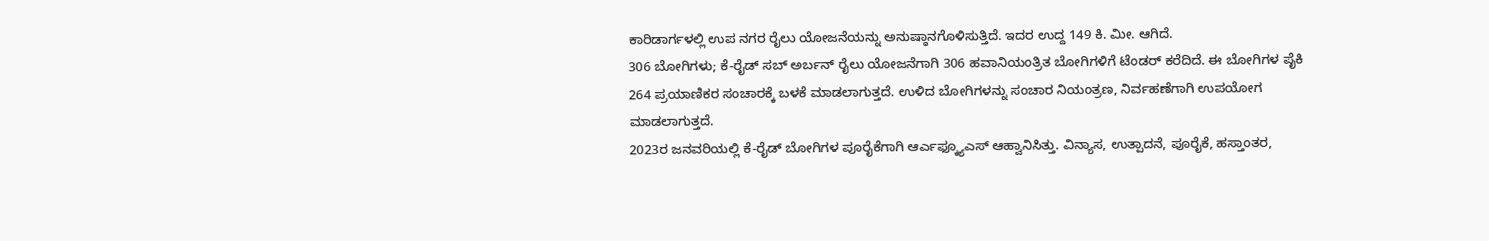ಕಾರಿಡಾರ್ಗಳಲ್ಲಿ ಉಪ ನಗರ ರೈಲು ಯೋಜನೆಯನ್ನು ಅನುಷ್ಠಾನಗೊಳಿಸುತ್ತಿದೆ. ಇದರ ಉದ್ದ 149 ಕಿ. ಮೀ. ಆಗಿದೆ.
306 ಬೋಗಿಗಳು; ಕೆ-ರೈಡ್ ಸಬ್ ಅರ್ಬನ್ ರೈಲು ಯೋಜನೆಗಾಗಿ 306 ಹವಾನಿಯಂತ್ರಿತ ಬೋಗಿಗಳಿಗೆ ಟೆಂಡರ್ ಕರೆದಿದೆ. ಈ ಬೋಗಿಗಳ ಪೈಕಿ 264 ಪ್ರಯಾಣಿಕರ ಸಂಚಾರಕ್ಕೆ ಬಳಕೆ ಮಾಡಲಾಗುತ್ತದೆ. ಉಳಿದ ಬೋಗಿಗಳನ್ನು ಸಂಚಾರ ನಿಯಂತ್ರಣ, ನಿರ್ವಹಣೆಗಾಗಿ ಉಪಯೋಗ ಮಾಡಲಾಗುತ್ತದೆ.
2023ರ ಜನವರಿಯಲ್ಲಿ ಕೆ-ರೈಡ್ ಬೋಗಿಗಳ ಪೂರೈಕೆಗಾಗಿ ಆರ್ಎಫ್ಕ್ಯೂಎಸ್ ಆಹ್ವಾನಿಸಿತ್ತು. ವಿನ್ಯಾಸ, ಉತ್ಪಾದನೆ, ಪೂರೈಕೆ, ಹಸ್ತಾಂತರ,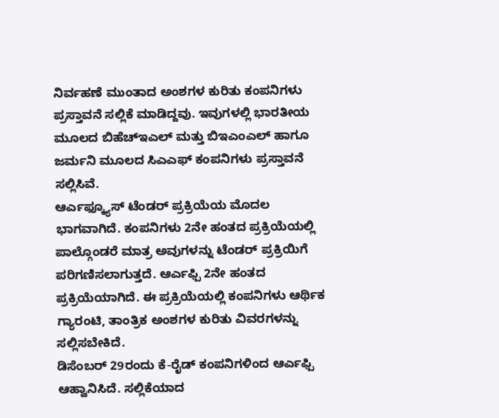ನಿರ್ವಹಣೆ ಮುಂತಾದ ಅಂಶಗಳ ಕುರಿತು ಕಂಪನಿಗಳು ಪ್ರಸ್ತಾವನೆ ಸಲ್ಲಿಕೆ ಮಾಡಿದ್ದವು. ಇವುಗಳಲ್ಲಿ ಭಾರತೀಯ ಮೂಲದ ಬಿಹೆಚ್ಇಎಲ್ ಮತ್ತು ಬಿಇಎಂಎಲ್ ಹಾಗೂ ಜರ್ಮನಿ ಮೂಲದ ಸಿಎಎಫ್ ಕಂಪನಿಗಳು ಪ್ರಸ್ತಾವನೆ ಸಲ್ಲಿಸಿವೆ.
ಆರ್ಎಫ್ಕ್ಯೂಸ್ ಟೆಂಡರ್ ಪ್ರಕ್ರಿಯೆಯ ಮೊದಲ ಭಾಗವಾಗಿದೆ. ಕಂಪನಿಗಳು 2ನೇ ಹಂತದ ಪ್ರಕ್ರಿಯೆಯಲ್ಲಿ ಪಾಲ್ಗೊಂಡರೆ ಮಾತ್ರ ಅವುಗಳನ್ನು ಟೆಂಡರ್ ಪ್ರಕ್ರಿಯಿಗೆ ಪರಿಗಣಿಸಲಾಗುತ್ತದೆ. ಆರ್ಎಫ್ಪಿ 2ನೇ ಹಂತದ ಪ್ರಕ್ರಿಯೆಯಾಗಿದೆ. ಈ ಪ್ರಕ್ರಿಯೆಯಲ್ಲಿ ಕಂಪನಿಗಳು ಆರ್ಥಿಕ ಗ್ಯಾರಂಟಿ, ತಾಂತ್ರಿಕ ಅಂಶಗಳ ಕುರಿತು ವಿವರಗಳನ್ನು ಸಲ್ಲಿಸಬೇಕಿದೆ.
ಡಿಸೆಂಬರ್ 29ರಂದು ಕೆ-ರೈಡ್ ಕಂಪನಿಗಳಿಂದ ಆರ್ಎಫ್ಪಿ ಆಹ್ವಾನಿಸಿದೆ. ಸಲ್ಲಿಕೆಯಾದ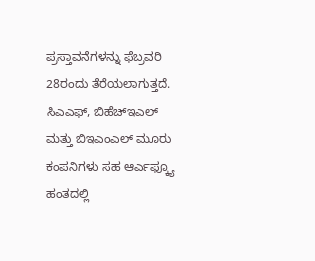ಪ್ರಸ್ತಾವನೆಗಳನ್ನು ಫೆಬ್ರವರಿ 28ರಂದು ತೆರೆಯಲಾಗುತ್ತದೆ. ಸಿಎಎಫ್, ಬಿಹೆಚ್ಇಎಲ್ ಮತ್ತು ಬಿಇಎಂಎಲ್ ಮೂರು ಕಂಪನಿಗಳು ಸಹ ಆರ್ಎಫ್ಕ್ಯೂ ಹಂತದಲ್ಲಿ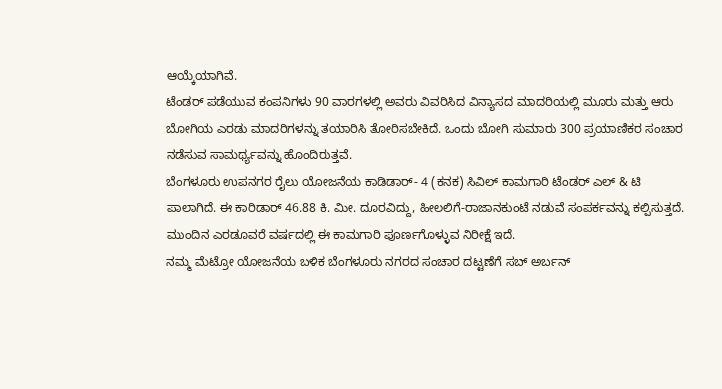ಆಯ್ಕೆಯಾಗಿವೆ.
ಟೆಂಡರ್ ಪಡೆಯುವ ಕಂಪನಿಗಳು 90 ವಾರಗಳಲ್ಲಿ ಅವರು ವಿವರಿಸಿದ ವಿನ್ಯಾಸದ ಮಾದರಿಯಲ್ಲಿ ಮೂರು ಮತ್ತು ಆರು ಬೋಗಿಯ ಎರಡು ಮಾದರಿಗಳನ್ನು ತಯಾರಿಸಿ ತೋರಿಸಬೇಕಿದೆ. ಒಂದು ಬೋಗಿ ಸುಮಾರು 300 ಪ್ರಯಾಣಿಕರ ಸಂಚಾರ ನಡೆಸುವ ಸಾಮರ್ಥ್ಯವನ್ನು ಹೊಂದಿರುತ್ತವೆ.
ಬೆಂಗಳೂರು ಉಪನಗರ ರೈಲು ಯೋಜನೆಯ ಕಾಡಿಡಾರ್- 4 (ಕನಕ) ಸಿವಿಲ್ ಕಾಮಗಾರಿ ಟೆಂಡರ್ ಎಲ್ & ಟಿ ಪಾಲಾಗಿದೆ. ಈ ಕಾರಿಡಾರ್ 46.88 ಕಿ. ಮೀ. ದೂರವಿದ್ದು, ಹೀಲಲಿಗೆ-ರಾಜಾನಕುಂಟೆ ನಡುವೆ ಸಂಪರ್ಕವನ್ನು ಕಲ್ಪಿಸುತ್ತದೆ. ಮುಂದಿನ ಎರಡೂವರೆ ವರ್ಷದಲ್ಲಿ ಈ ಕಾಮಗಾರಿ ಪೂರ್ಣಗೊಳ್ಳುವ ನಿರೀಕ್ಷೆ ಇದೆ.
ನಮ್ಮ ಮೆಟ್ರೋ ಯೋಜನೆಯ ಬಳಿಕ ಬೆಂಗಳೂರು ನಗರದ ಸಂಚಾರ ದಟ್ಟಣೆಗೆ ಸಬ್ ಅರ್ಬನ್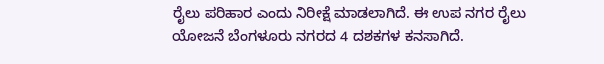ರೈಲು ಪರಿಹಾರ ಎಂದು ನಿರೀಕ್ಷೆ ಮಾಡಲಾಗಿದೆ. ಈ ಉಪ ನಗರ ರೈಲು ಯೋಜನೆ ಬೆಂಗಳೂರು ನಗರದ 4 ದಶಕಗಳ ಕನಸಾಗಿದೆ.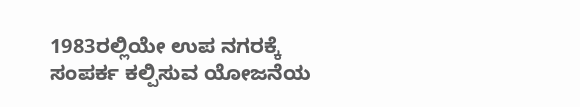1983ರಲ್ಲಿಯೇ ಉಪ ನಗರಕ್ಕೆ ಸಂಪರ್ಕ ಕಲ್ಪಿಸುವ ಯೋಜನೆಯ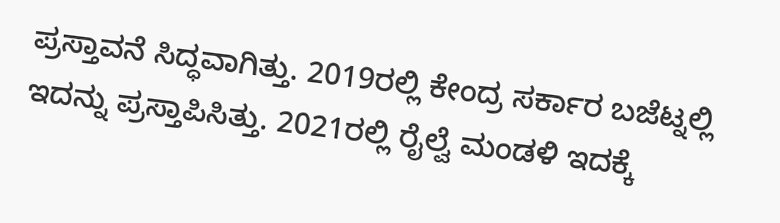ಪ್ರಸ್ತಾವನೆ ಸಿದ್ಧವಾಗಿತ್ತು. 2019ರಲ್ಲಿ ಕೇಂದ್ರ ಸರ್ಕಾರ ಬಜೆಟ್ನಲ್ಲಿ ಇದನ್ನು ಪ್ರಸ್ತಾಪಿಸಿತ್ತು. 2021ರಲ್ಲಿ ರೈಲ್ವೆ ಮಂಡಳಿ ಇದಕ್ಕೆ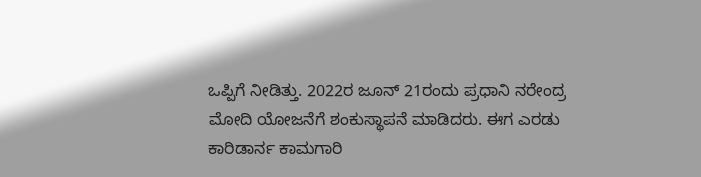ಒಪ್ಪಿಗೆ ನೀಡಿತ್ತು. 2022ರ ಜೂನ್ 21ರಂದು ಪ್ರಧಾನಿ ನರೇಂದ್ರ ಮೋದಿ ಯೋಜನೆಗೆ ಶಂಕುಸ್ಥಾಪನೆ ಮಾಡಿದರು. ಈಗ ಎರಡು ಕಾರಿಡಾರ್ನ ಕಾಮಗಾರಿ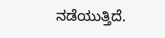ನಡೆಯುತ್ತಿದೆ.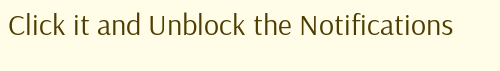Click it and Unblock the Notifications